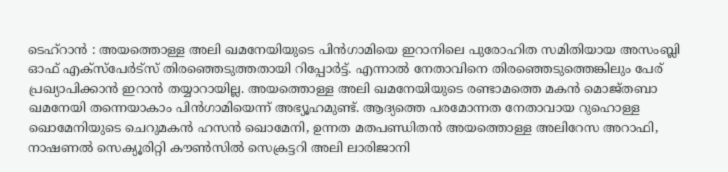ടെഹ്റാൻ : അയത്തൊള്ള അലി ഖമനേയിയുടെ പിൻഗാമിയെ ഇറാനിലെ പുരോഹിത സമിതിയായ അസംബ്ലി ഓഫ് എക്സ്പേർട്സ് തിരഞ്ഞെടുത്തതായി റിപ്പോർട്ട്. എന്നാൽ നേതാവിനെ തിരഞ്ഞെടുത്തെങ്കിലും പേര് പ്രഖ്യാപിക്കാൻ ഇറാൻ തയ്യാറായില്ല. അയത്തൊള്ള അലി ഖമനേയിയുടെ രണ്ടാമത്തെ മകൻ മൊജ്തബാ ഖമനേയി തന്നെയാകാം പിൻഗാമിയെന്ന് അഭ്യൂഹമുണ്ട്. ആദ്യത്തെ പരമോന്നത നേതാവായ റുഹൊള്ള ഖൊമേനിയുടെ ചെറുമകൻ ഹസൻ ഖൊമേനി, ഉന്നത മതപണ്ഡിതൻ അയത്തൊള്ള അലിറേസ അറാഫി, നാഷണൽ സെക്യൂരിറ്റി കൗൺസിൽ സെക്രട്ടറി അലി ലാരിജാനി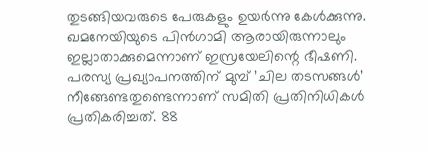തുടങ്ങിയവരുടെ പേരുകളും ഉയർന്നു കേൾക്കുന്നു.
ഖമനേയിയുടെ പിൻഗാമി ആരായിരുന്നാലും ഇല്ലാതാക്കുമെന്നാണ് ഇസ്രയേലിന്റെ ഭീഷണി.
പരസ്യ പ്രഖ്യാപനത്തിന് മുമ്പ് ’ചില തടസങ്ങൾ’ നീങ്ങേണ്ടതുണ്ടെന്നാണ് സമിതി പ്രതിനിധികൾ പ്രതികരിച്ചത്. 88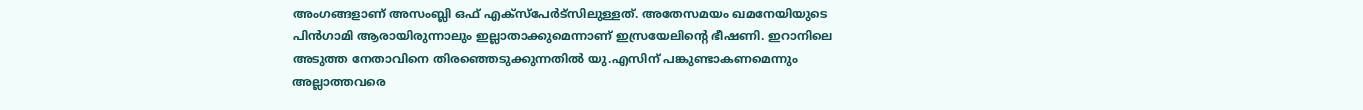അംഗങ്ങളാണ് അസംബ്ലി ഒഫ് എക്സ്പേർട്സിലുള്ളത്. അതേസമയം ഖമനേയിയുടെ പിൻഗാമി ആരായിരുന്നാലും ഇല്ലാതാക്കുമെന്നാണ് ഇസ്രയേലിന്റെ ഭീഷണി. ഇറാനിലെ അടുത്ത നേതാവിനെ തിരഞ്ഞെടുക്കുന്നതിൽ യു.എസിന് പങ്കുണ്ടാകണമെന്നും അല്ലാത്തവരെ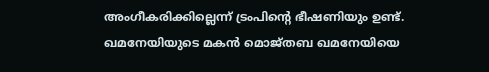അംഗീകരിക്കില്ലെന്ന് ട്രംപിന്റെ ഭീഷണിയും ഉണ്ട്. ഖമനേയിയുടെ മകൻ മൊജ്തബ ഖമനേയിയെ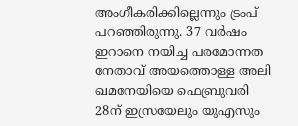അംഗീകരിക്കില്ലെന്നും ട്രംപ് പറഞ്ഞിരുന്നു. 37 വർഷം ഇറാനെ നയിച്ച പരമോന്നത നേതാവ് അയത്തൊള്ള അലി ഖമനേയിയെ ഫെബ്രുവരി 28ന് ഇസ്രയേലും യുഎസും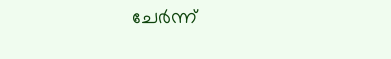ചേർന്ന്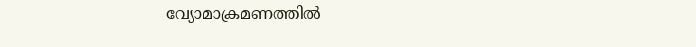വ്യോമാക്രമണത്തിൽ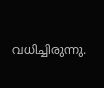വധിച്ചിരുന്നു.